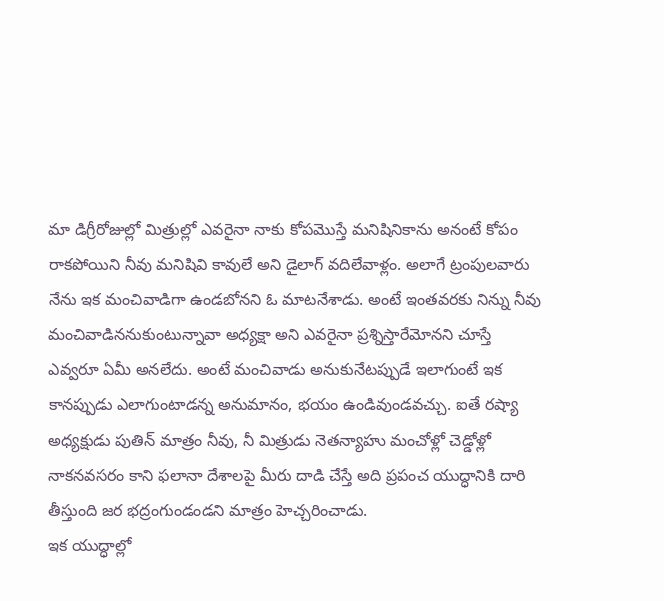మా డిగ్రీరోజుల్లో మిత్రుల్లో ఎవరైనా నాకు కోపమొస్తే మనిషినికాను అనంటే కోపం రాకపోయిని నీవు మనిషివి కావులే అని డైలాగ్ వదిలేవాళ్లం. అలాగే ట్రంపులవారు నేను ఇక మంచివాడిగా ఉండబోనని ఓ మాటనేశాడు. అంటే ఇంతవరకు నిన్ను నీవు మంచివాడిననుకుంటున్నావా అధ్యక్షా అని ఎవరైనా ప్రశ్నిస్తారేమోనని చూస్తే ఎవ్వరూ ఏమీ అనలేదు. అంటే మంచివాడు అనుకునేటప్పుడే ఇలాగుంటే ఇక కానప్పుడు ఎలాగుంటాడన్న అనుమానం, భయం ఉండివుండవచ్చు. ఐతే రష్యా అధ్యక్షుడు పుతిన్ మాత్రం నీవు, నీ మిత్రుడు నెతన్యాహు మంచోళ్లో చెడ్డోళ్లో నాకనవసరం కాని ఫలానా దేశాలపై మీరు దాడి చేస్తే అది ప్రపంచ యుద్ధానికి దారి తీస్తుంది జర భద్రంగుండండని మాత్రం హెచ్చరించాడు.
ఇక యుద్ధాల్లో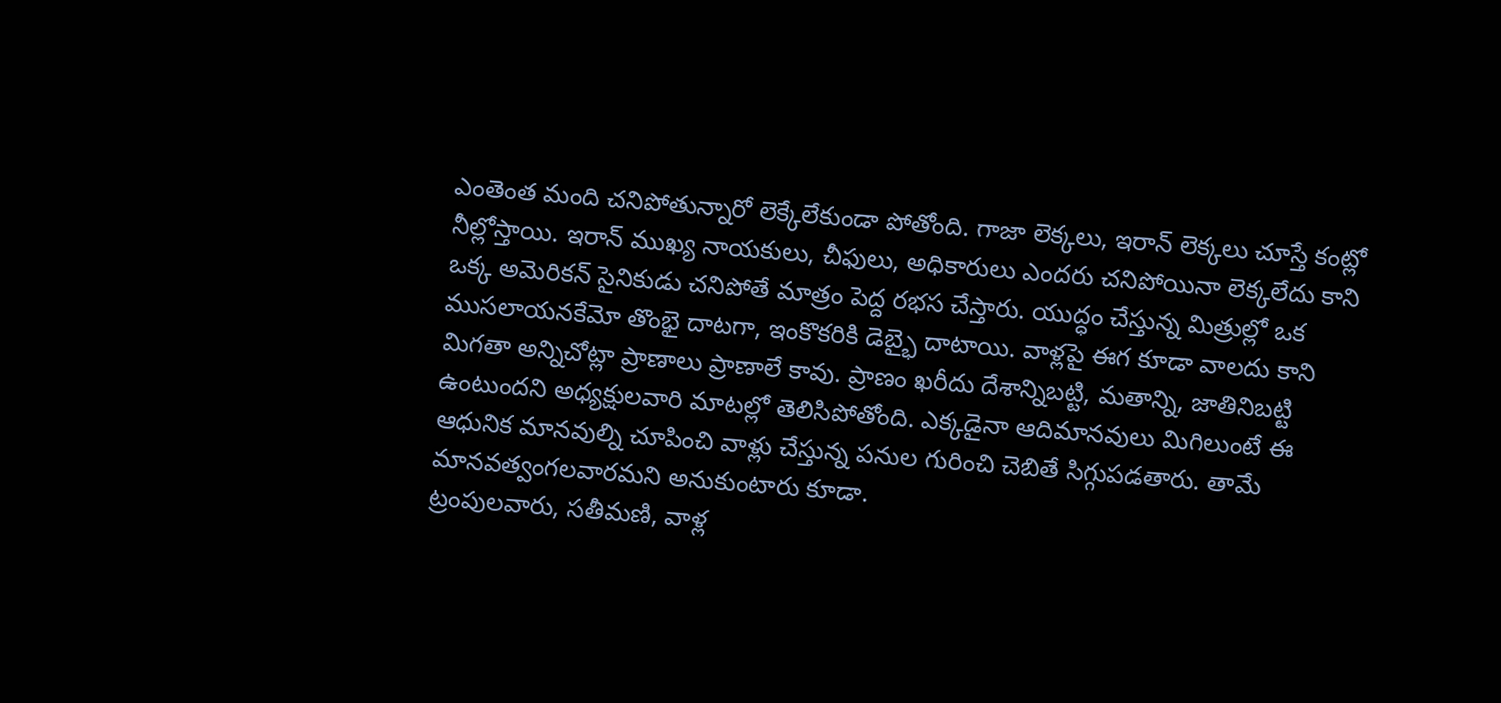ఎంతెంత మంది చనిపోతున్నారో లెక్కేలేకుండా పోతోంది. గాజా లెక్కలు, ఇరాన్ లెక్కలు చూస్తే కంట్లో నీల్లోస్తాయి. ఇరాన్ ముఖ్య నాయకులు, చీఫులు, అధికారులు ఎందరు చనిపోయినా లెక్కలేదు కాని ఒక్క అమెరికన్ సైనికుడు చనిపోతే మాత్రం పెద్ద రభస చేస్తారు. యుద్ధం చేస్తున్న మిత్రుల్లో ఒక ముసలాయనకేమో తొంభై దాటగా, ఇంకొకరికి డెబ్భై దాటాయి. వాళ్లపై ఈగ కూడా వాలదు కాని మిగతా అన్నిచోట్లా ప్రాణాలు ప్రాణాలే కావు. ప్రాణం ఖరీదు దేశాన్నిబట్టి, మతాన్ని, జాతినిబట్టి ఉంటుందని అధ్యక్షులవారి మాటల్లో తెలిసిపోతోంది. ఎక్కడైనా ఆదిమానవులు మిగిలుంటే ఈ ఆధునిక మానవుల్ని చూపించి వాళ్లు చేస్తున్న పనుల గురించి చెబితే సిగ్గుపడతారు. తామే మానవత్వంగలవారమని అనుకుంటారు కూడా.
ట్రంపులవారు, సతీమణి, వాళ్ల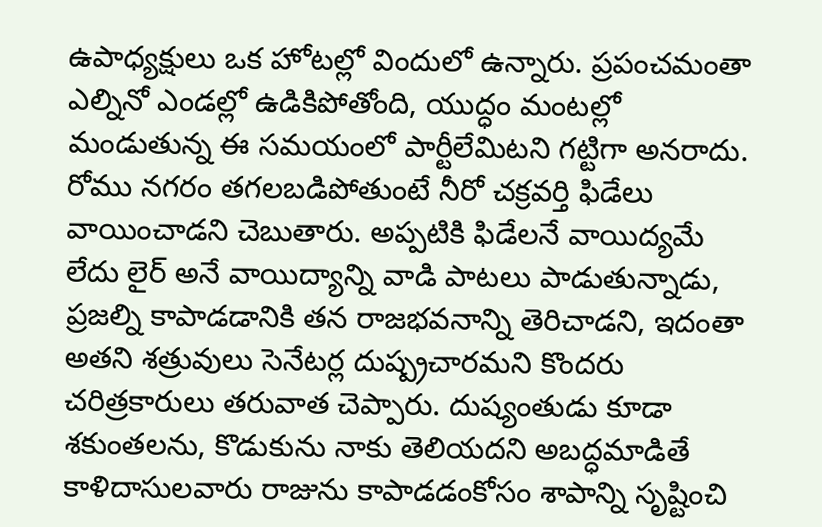ఉపాధ్యక్షులు ఒక హోటల్లో విందులో ఉన్నారు. ప్రపంచమంతా ఎల్నినో ఎండల్లో ఉడికిపోతోంది, యుద్ధం మంటల్లో మండుతున్న ఈ సమయంలో పార్టీలేమిటని గట్టిగా అనరాదు. రోము నగరం తగలబడిపోతుంటే నీరో చక్రవర్తి ఫిడేలు వాయించాడని చెబుతారు. అప్పటికి ఫిడేలనే వాయిద్యమే లేదు లైర్ అనే వాయిద్యాన్ని వాడి పాటలు పాడుతున్నాడు, ప్రజల్ని కాపాడడానికి తన రాజభవనాన్ని తెరిచాడని, ఇదంతా అతని శత్రువులు సెనేటర్ల దుష్ప్రచారమని కొందరు చరిత్రకారులు తరువాత చెప్పారు. దుష్యంతుడు కూడా శకుంతలను, కొడుకును నాకు తెలియదని అబద్ధమాడితే కాళిదాసులవారు రాజును కాపాడడంకోసం శాపాన్ని సృష్టించి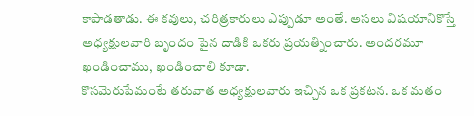కాపాడతాడు. ఈ కవులు, చరిత్రకారులు ఎప్పుడూ అంతే. అసలు విషయానికొస్తే అధ్యక్షులవారి బృందం పైన దాడికి ఒకరు ప్రయత్నించారు. అందరమూ ఖండించాము, ఖండించాలి కూడా.
కొసమెరుపేమంటే తరువాత అధ్యక్షులవారు ఇచ్చిన ఒక ప్రకటన. ఒక మతం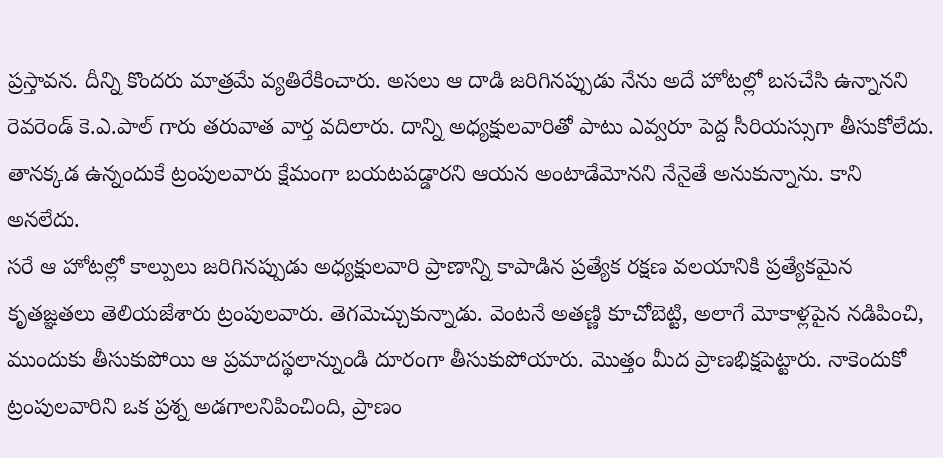ప్రస్తావన. దీన్ని కొందరు మాత్రమే వ్యతిరేకించారు. అసలు ఆ దాడి జరిగినప్పుడు నేను అదే హోటల్లో బసచేసి ఉన్నానని రెవరెండ్ కె.ఎ.పాల్ గారు తరువాత వార్త వదిలారు. దాన్ని అధ్యక్షులవారితో పాటు ఎవ్వరూ పెద్ద సీరియస్సుగా తీసుకోలేదు. తానక్కడ ఉన్నందుకే ట్రంపులవారు క్షేమంగా బయటపడ్డారని ఆయన అంటాడేమోనని నేనైతే అనుకున్నాను. కాని అనలేదు.
సరే ఆ హోటల్లో కాల్పులు జరిగినప్పుడు అధ్యక్షులవారి ప్రాణాన్ని కాపాడిన ప్రత్యేక రక్షణ వలయానికి ప్రత్యేకమైన కృతజ్ఞతలు తెలియజేశారు ట్రంపులవారు. తెగమెచ్చుకున్నాడు. వెంటనే అతణ్ణి కూచోబెట్టి, అలాగే మోకాళ్లపైన నడిపించి, ముందుకు తీసుకుపోయి ఆ ప్రమాదస్థలాన్నుండి దూరంగా తీసుకుపోయారు. మొత్తం మీద ప్రాణభిక్షపెట్టారు. నాకెందుకో ట్రంపులవారిని ఒక ప్రశ్న అడగాలనిపించింది, ప్రాణం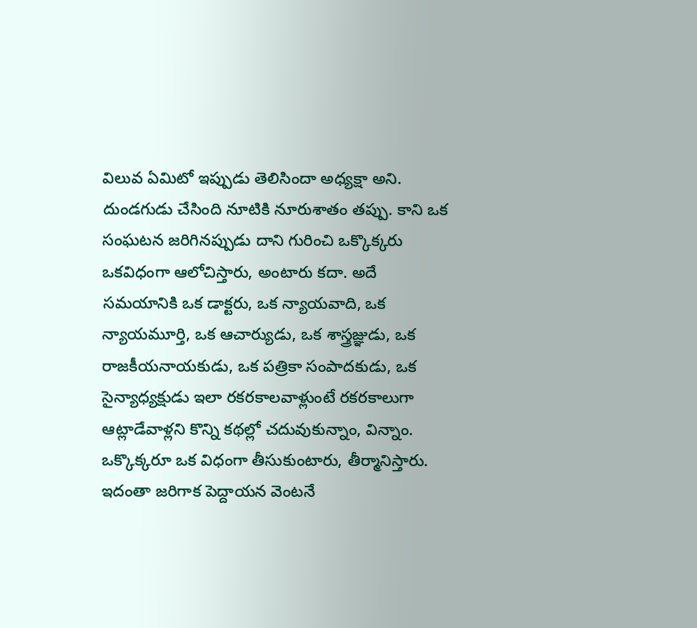విలువ ఏమిటో ఇప్పుడు తెలిసిందా అధ్యక్షా అని. దుండగుడు చేసింది నూటికి నూరుశాతం తప్పు. కాని ఒక సంఘటన జరిగినప్పుడు దాని గురించి ఒక్కొక్కరు ఒకవిధంగా ఆలోచిస్తారు, అంటారు కదా. అదే సమయానికి ఒక డాక్టరు, ఒక న్యాయవాది, ఒక న్యాయమూర్తి, ఒక ఆచార్యుడు, ఒక శాస్త్రజ్ఞుడు, ఒక రాజకీయనాయకుడు, ఒక పత్రికా సంపాదకుడు, ఒక సైన్యాధ్యక్షుడు ఇలా రకరకాలవాళ్లుంటే రకరకాలుగా ఆట్లాడేవాళ్లని కొన్ని కథల్లో చదువుకున్నాం, విన్నాం. ఒక్కొక్కరూ ఒక విధంగా తీసుకుంటారు, తీర్మానిస్తారు.
ఇదంతా జరిగాక పెద్దాయన వెంటనే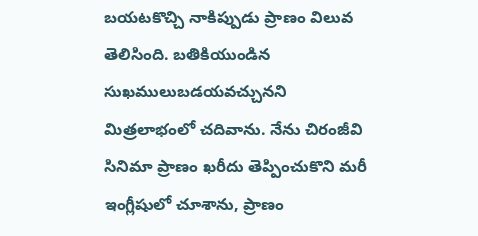బయటకొచ్చి నాకిప్పుడు ప్రాణం విలువ తెలిసింది. బతికియుండిన సుఖములుబడయవచ్చునని మిత్రలాభంలో చదివాను. నేను చిరంజీవి సినిమా ప్రాణం ఖరీదు తెప్పించుకొని మరీ ఇంగ్లీషులో చూశాను, ప్రాణం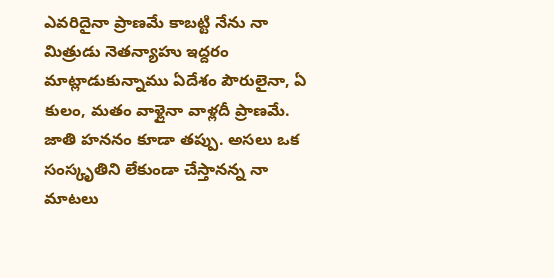ఎవరిదైనా ప్రాణమే కాబట్టి నేను నా మిత్రుడు నెతన్యాహు ఇద్దరం మాట్లాడుకున్నాము ఏదేశం పౌరులైనా, ఏ కులం, మతం వాళ్లైనా వాళ్లదీ ప్రాణమే. జాతి హననం కూడా తప్పు. అసలు ఒక సంస్కృతిని లేకుండా చేస్తానన్న నా మాటలు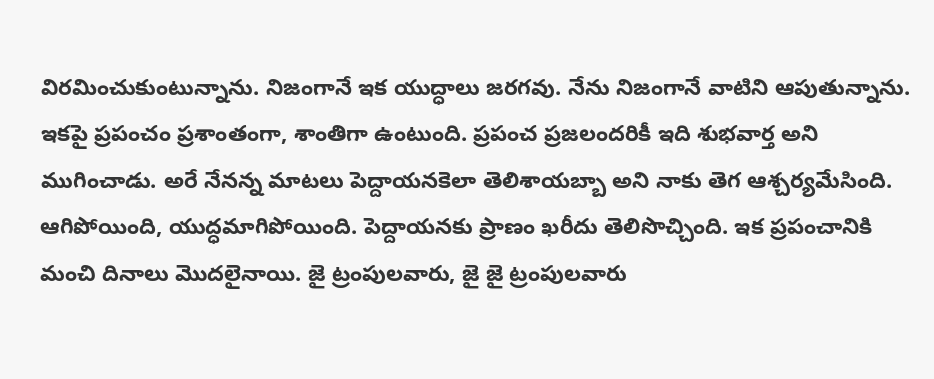విరమించుకుంటున్నాను. నిజంగానే ఇక యుద్ధాలు జరగవు. నేను నిజంగానే వాటిని ఆపుతున్నాను. ఇకపై ప్రపంచం ప్రశాంతంగా, శాంతిగా ఉంటుంది. ప్రపంచ ప్రజలందరికీ ఇది శుభవార్త అని ముగించాడు. అరే నేనన్న మాటలు పెద్దాయనకెలా తెలిశాయబ్బా అని నాకు తెగ ఆశ్చర్యమేసింది.
ఆగిపోయింది, యుద్ధమాగిపోయింది. పెద్దాయనకు ప్రాణం ఖరీదు తెలిసొచ్చింది. ఇక ప్రపంచానికి మంచి దినాలు మొదలైనాయి. జై ట్రంపులవారు, జై జై ట్రంపులవారు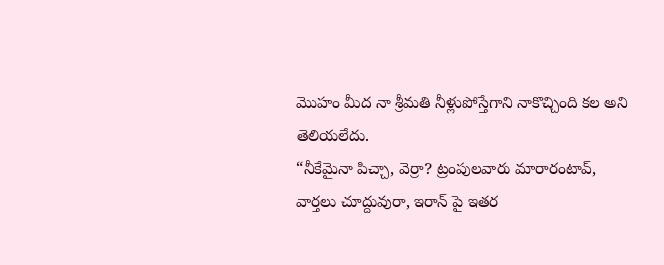మొహం మీద నా శ్రీమతి నీళ్లుపోస్తేగాని నాకొచ్చింది కల అని తెలియలేదు.
“నీకేమైనా పిచ్చా, వెర్రా? ట్రంపులవారు మారారంటావ్, వార్తలు చూద్దువురా, ఇరాన్ పై ఇతర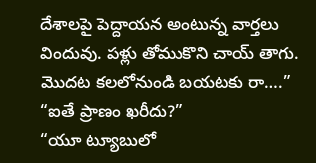దేశాలపై పెద్దాయన అంటున్న వార్తలు విందువు. పళ్లు తోముకొని చాయ్ తాగు. మొదట కలలోనుండి బయటకు రా….”
“ఐతే ప్రాణం ఖరీదు?”
“యూ ట్యూబులో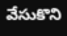వేసుకొని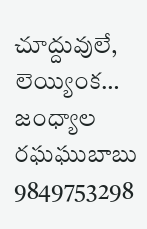చూద్దువులే, లెయ్యింక…
జంధ్యాల రఘఘుబాబు 9849753298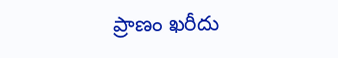ప్రాణం ఖరీదు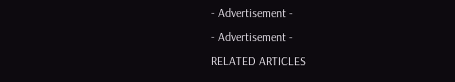- Advertisement -
- Advertisement -
RELATED ARTICLES